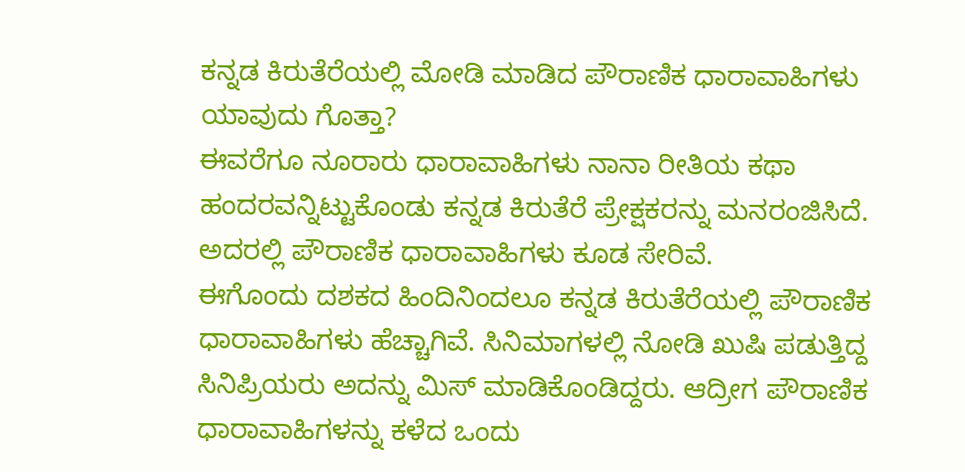ಕನ್ನಡ ಕಿರುತೆರೆಯಲ್ಲಿ ಮೋಡಿ ಮಾಡಿದ ಪೌರಾಣಿಕ ಧಾರಾವಾಹಿಗಳು ಯಾವುದು ಗೊತ್ತಾ?
ಈವರೆಗೂ ನೂರಾರು ಧಾರಾವಾಹಿಗಳು ನಾನಾ ರೀತಿಯ ಕಥಾ ಹಂದರವನ್ನಿಟ್ಟುಕೊಂಡು ಕನ್ನಡ ಕಿರುತೆರೆ ಪ್ರೇಕ್ಷಕರನ್ನು ಮನರಂಜಿಸಿದೆ. ಅದರಲ್ಲಿ ಪೌರಾಣಿಕ ಧಾರಾವಾಹಿಗಳು ಕೂಡ ಸೇರಿವೆ.
ಈಗೊಂದು ದಶಕದ ಹಿಂದಿನಿಂದಲೂ ಕನ್ನಡ ಕಿರುತೆರೆಯಲ್ಲಿ ಪೌರಾಣಿಕ ಧಾರಾವಾಹಿಗಳು ಹೆಚ್ಚಾಗಿವೆ. ಸಿನಿಮಾಗಳಲ್ಲಿ ನೋಡಿ ಖುಷಿ ಪಡುತ್ತಿದ್ದ ಸಿನಿಪ್ರಿಯರು ಅದನ್ನು ಮಿಸ್ ಮಾಡಿಕೊಂಡಿದ್ದರು. ಆದ್ರೀಗ ಪೌರಾಣಿಕ ಧಾರಾವಾಹಿಗಳನ್ನು ಕಳೆದ ಒಂದು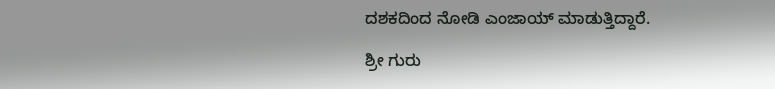ದಶಕದಿಂದ ನೋಡಿ ಎಂಜಾಯ್ ಮಾಡುತ್ತಿದ್ದಾರೆ.

ಶ್ರೀ ಗುರು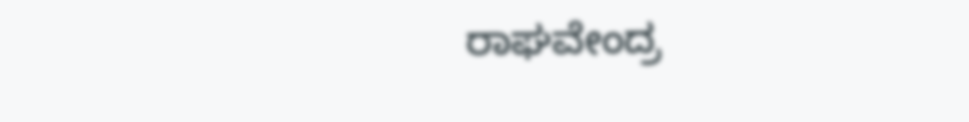ರಾಘವೇಂದ್ರ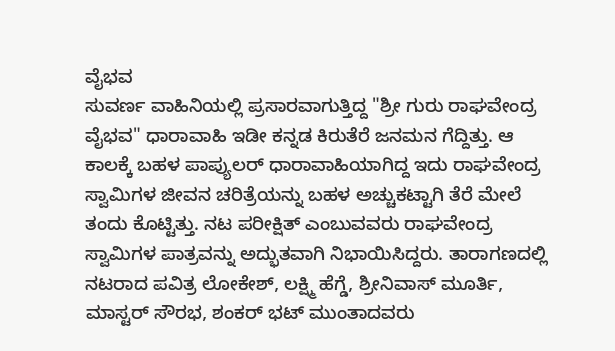ವೈಭವ
ಸುವರ್ಣ ವಾಹಿನಿಯಲ್ಲಿ ಪ್ರಸಾರವಾಗುತ್ತಿದ್ದ "ಶ್ರೀ ಗುರು ರಾಘವೇಂದ್ರ ವೈಭವ" ಧಾರಾವಾಹಿ ಇಡೀ ಕನ್ನಡ ಕಿರುತೆರೆ ಜನಮನ ಗೆದ್ದಿತ್ತು. ಆ ಕಾಲಕ್ಕೆ ಬಹಳ ಪಾಪ್ಯುಲರ್ ಧಾರಾವಾಹಿಯಾಗಿದ್ದ ಇದು ರಾಘವೇಂದ್ರ ಸ್ವಾಮಿಗಳ ಜೀವನ ಚರಿತ್ರೆಯನ್ನು ಬಹಳ ಅಚ್ಚುಕಟ್ಟಾಗಿ ತೆರೆ ಮೇಲೆ ತಂದು ಕೊಟ್ಟಿತ್ತು. ನಟ ಪರೀಕ್ಷಿತ್ ಎಂಬುವವರು ರಾಘವೇಂದ್ರ ಸ್ವಾಮಿಗಳ ಪಾತ್ರವನ್ನು ಅದ್ಭುತವಾಗಿ ನಿಭಾಯಿಸಿದ್ದರು. ತಾರಾಗಣದಲ್ಲಿ ನಟರಾದ ಪವಿತ್ರ ಲೋಕೇಶ್, ಲಕ್ಷ್ಮಿ ಹೆಗ್ಡೆ, ಶ್ರೀನಿವಾಸ್ ಮೂರ್ತಿ, ಮಾಸ್ಟರ್ ಸೌರಭ, ಶಂಕರ್ ಭಟ್ ಮುಂತಾದವರು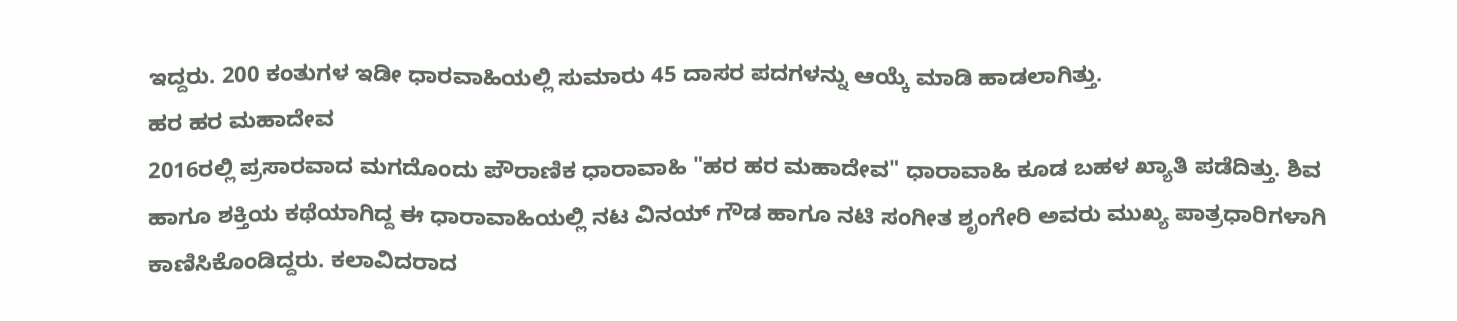ಇದ್ದರು. 200 ಕಂತುಗಳ ಇಡೀ ಧಾರವಾಹಿಯಲ್ಲಿ ಸುಮಾರು 45 ದಾಸರ ಪದಗಳನ್ನು ಆಯ್ಕೆ ಮಾಡಿ ಹಾಡಲಾಗಿತ್ತು.
ಹರ ಹರ ಮಹಾದೇವ
2016ರಲ್ಲಿ ಪ್ರಸಾರವಾದ ಮಗದೊಂದು ಪೌರಾಣಿಕ ಧಾರಾವಾಹಿ "ಹರ ಹರ ಮಹಾದೇವ" ಧಾರಾವಾಹಿ ಕೂಡ ಬಹಳ ಖ್ಯಾತಿ ಪಡೆದಿತ್ತು. ಶಿವ ಹಾಗೂ ಶಕ್ತಿಯ ಕಥೆಯಾಗಿದ್ದ ಈ ಧಾರಾವಾಹಿಯಲ್ಲಿ ನಟ ವಿನಯ್ ಗೌಡ ಹಾಗೂ ನಟಿ ಸಂಗೀತ ಶೃಂಗೇರಿ ಅವರು ಮುಖ್ಯ ಪಾತ್ರಧಾರಿಗಳಾಗಿ ಕಾಣಿಸಿಕೊಂಡಿದ್ದರು. ಕಲಾವಿದರಾದ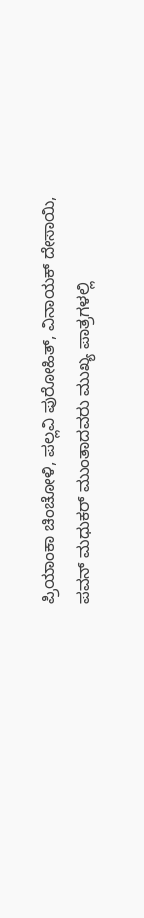ಪ್ರಿಯಾಂಕಾ ಚಿಂಚೋಳಿ, ಪಲ್ಲವಿ ಪುರೋಹಿತ್, ವಿನಾಯಕ್ ದೇಸಾಯಿ, ಪವನ್ ಮಧುಕರ್ ಮುಂತಾದವರು ಮುಖ್ಯ ಪಾತ್ರಗಳಲ್ಲಿ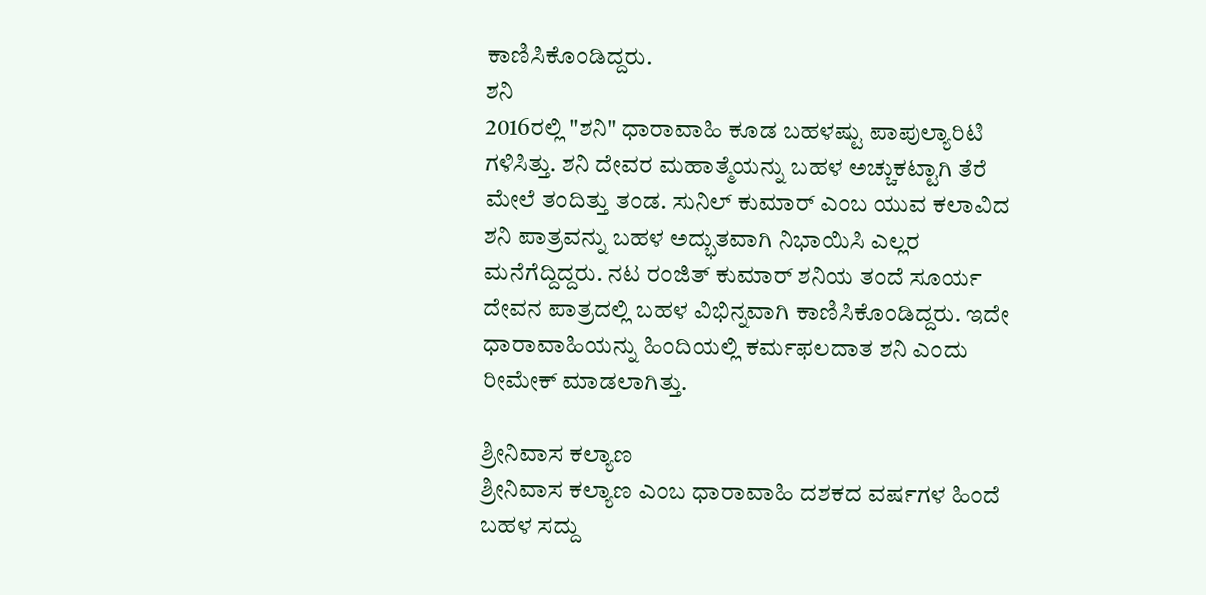ಕಾಣಿಸಿಕೊಂಡಿದ್ದರು.
ಶನಿ
2016ರಲ್ಲಿ "ಶನಿ" ಧಾರಾವಾಹಿ ಕೂಡ ಬಹಳಷ್ಟು ಪಾಪುಲ್ಯಾರಿಟಿ ಗಳಿಸಿತ್ತು. ಶನಿ ದೇವರ ಮಹಾತ್ಮೆಯನ್ನು ಬಹಳ ಅಚ್ಚುಕಟ್ಟಾಗಿ ತೆರೆ ಮೇಲೆ ತಂದಿತ್ತು ತಂಡ. ಸುನಿಲ್ ಕುಮಾರ್ ಎಂಬ ಯುವ ಕಲಾವಿದ ಶನಿ ಪಾತ್ರವನ್ನು ಬಹಳ ಅದ್ಭುತವಾಗಿ ನಿಭಾಯಿಸಿ ಎಲ್ಲರ ಮನೆಗೆದ್ದಿದ್ದರು. ನಟ ರಂಜಿತ್ ಕುಮಾರ್ ಶನಿಯ ತಂದೆ ಸೂರ್ಯ ದೇವನ ಪಾತ್ರದಲ್ಲಿ ಬಹಳ ವಿಭಿನ್ನವಾಗಿ ಕಾಣಿಸಿಕೊಂಡಿದ್ದರು. ಇದೇ ಧಾರಾವಾಹಿಯನ್ನು ಹಿಂದಿಯಲ್ಲಿ ಕರ್ಮಫಲದಾತ ಶನಿ ಎಂದು ರೀಮೇಕ್ ಮಾಡಲಾಗಿತ್ತು.

ಶ್ರೀನಿವಾಸ ಕಲ್ಯಾಣ
ಶ್ರೀನಿವಾಸ ಕಲ್ಯಾಣ ಎಂಬ ಧಾರಾವಾಹಿ ದಶಕದ ವರ್ಷಗಳ ಹಿಂದೆ ಬಹಳ ಸದ್ದು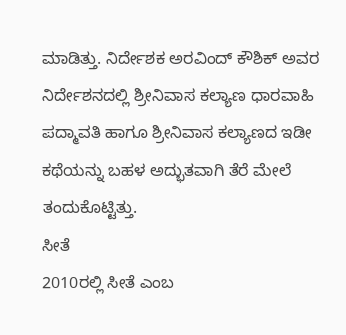ಮಾಡಿತ್ತು. ನಿರ್ದೇಶಕ ಅರವಿಂದ್ ಕೌಶಿಕ್ ಅವರ ನಿರ್ದೇಶನದಲ್ಲಿ ಶ್ರೀನಿವಾಸ ಕಲ್ಯಾಣ ಧಾರವಾಹಿ ಪದ್ಮಾವತಿ ಹಾಗೂ ಶ್ರೀನಿವಾಸ ಕಲ್ಯಾಣದ ಇಡೀ ಕಥೆಯನ್ನು ಬಹಳ ಅದ್ಭುತವಾಗಿ ತೆರೆ ಮೇಲೆ ತಂದುಕೊಟ್ಟಿತ್ತು.
ಸೀತೆ
2010ರಲ್ಲಿ ಸೀತೆ ಎಂಬ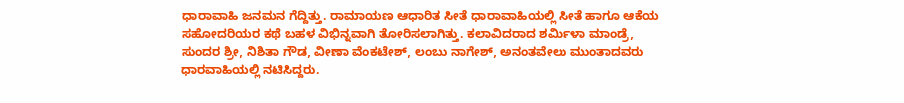ಧಾರಾವಾಹಿ ಜನಮನ ಗೆದ್ದಿತ್ತು. ರಾಮಾಯಣ ಆಧಾರಿತ ಸೀತೆ ಧಾರಾವಾಹಿಯಲ್ಲಿ ಸೀತೆ ಹಾಗೂ ಆಕೆಯ ಸಹೋದರಿಯರ ಕಥೆ ಬಹಳ ವಿಭಿನ್ನವಾಗಿ ತೋರಿಸಲಾಗಿತ್ತು. ಕಲಾವಿದರಾದ ಶರ್ಮಿಳಾ ಮಾಂಡ್ರೆ, ಸುಂದರ ಶ್ರೀ, ನಿಶಿತಾ ಗೌಡ, ವೀಣಾ ವೆಂಕಟೇಶ್, ಲಂಬು ನಾಗೇಶ್, ಅನಂತವೇಲು ಮುಂತಾದವರು ಧಾರವಾಹಿಯಲ್ಲಿ ನಟಿಸಿದ್ದರು.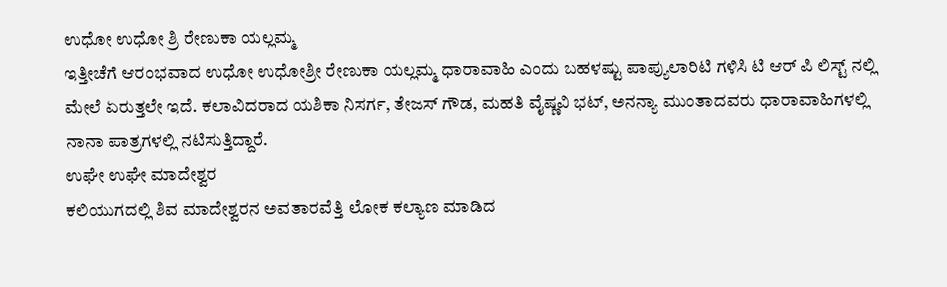ಉಧೋ ಉಧೋ ಶ್ರಿ ರೇಣುಕಾ ಯಲ್ಲಮ್ಮ
ಇತ್ತೀಚೆಗೆ ಆರಂಭವಾದ ಉಧೋ ಉಧೋಶ್ರೀ ರೇಣುಕಾ ಯಲ್ಲಮ್ಮ ಧಾರಾವಾಹಿ ಎಂದು ಬಹಳಷ್ಟು ಪಾಪ್ಯುಲಾರಿಟಿ ಗಳಿಸಿ ಟಿ ಆರ್ ಪಿ ಲಿಸ್ಟ್ ನಲ್ಲಿ ಮೇಲೆ ಏರುತ್ತಲೇ ಇದೆ. ಕಲಾವಿದರಾದ ಯಶಿಕಾ ನಿಸರ್ಗ, ತೇಜಸ್ ಗೌಡ, ಮಹತಿ ವೈಷ್ಣವಿ ಭಟ್, ಅನನ್ಯಾ ಮುಂತಾದವರು ಧಾರಾವಾಹಿಗಳಲ್ಲಿ ನಾನಾ ಪಾತ್ರಗಳಲ್ಲಿ ನಟಿಸುತ್ತಿದ್ದಾರೆ.
ಉಘೇ ಉಘೇ ಮಾದೇಶ್ವರ
ಕಲಿಯುಗದಲ್ಲಿ ಶಿವ ಮಾದೇಶ್ವರನ ಅವತಾರವೆತ್ತಿ ಲೋಕ ಕಲ್ಯಾಣ ಮಾಡಿದ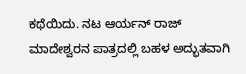ಕಥೆಯಿದು. ನಟ ಆರ್ಯನ್ ರಾಜ್ ಮಾದೇಶ್ವರನ ಪಾತ್ರದಲ್ಲಿ ಬಹಳ ಅದ್ಭುತವಾಗಿ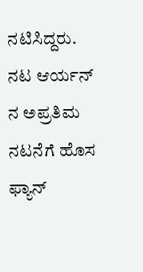ನಟಿಸಿದ್ದರು. ನಟ ಆರ್ಯನ್ ನ ಅಪ್ರತಿಮ ನಟನೆಗೆ ಹೊಸ ಫ್ಯಾನ್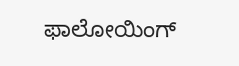ಫಾಲೋಯಿಂಗ್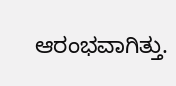ಆರಂಭವಾಗಿತ್ತು.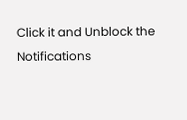Click it and Unblock the Notifications